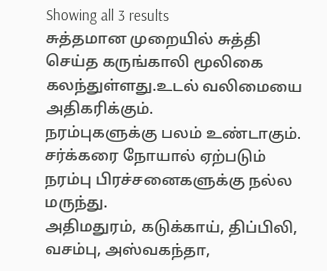Showing all 3 results
சுத்தமான முறையில் சுத்தி செய்த கருங்காலி மூலிகை கலந்துள்ளது.உடல் வலிமையை அதிகரிக்கும்.
நரம்புகளுக்கு பலம் உண்டாகும்.
சர்க்கரை நோயால் ஏற்படும் நரம்பு பிரச்சனைகளுக்கு நல்ல மருந்து.
அதிமதுரம், கடுக்காய், திப்பிலி, வசம்பு, அஸ்வகந்தா,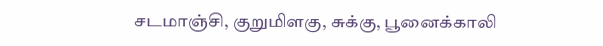சடமாஞ்சி, குறுமிளகு, சுக்கு, பூனைக்காலி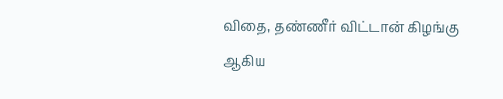விதை, தண்ணீர் விட்டான் கிழங்கு ஆகிய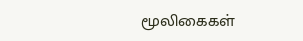மூலிகைகள்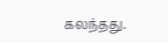கலந்தது.